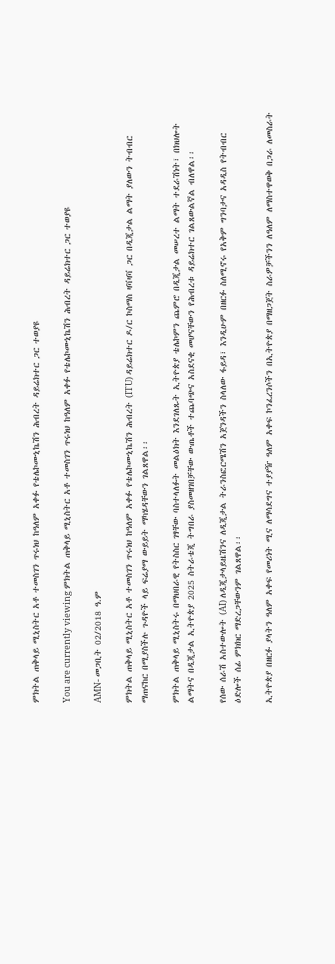ምክትል ጠቅላይ ሚኒስትር አቶ ተመስገን ጥሩነህ ከዓለም አቀፉ የቴሌኮሙኒኬሽን ሕብረት ዳይሬክተር ጋር ተወያዩ

You are currently viewing ምክትል ጠቅላይ ሚኒስትር አቶ ተመስገን ጥሩነህ ከዓለም አቀፉ የቴሌኮሙኒኬሽን ሕብረት ዳይሬክተር ጋር ተወያዩ

AMN- መጋቢት 02/2018 ዓ.ም

ምክትል ጠቅላይ ሚኒስትር አቶ ተመስገን ጥሩነህ ከዓለም አቀፉ የቴሌኮሙኒኬሽን ሕብረት (ITU) ዳይሬክተር ዶ/ር ኮስማስ ዛቫዛቫ ጋር በዲጂታል ልማት ያለውን ትብብር ማጠናከር በሚያስችሉ ጉዳዮች ላይ ፍሬያማ ውይይት ማካሄዳቸውን ገልጸዋል፡፡

ምክትል ጠቅላይ ሚኒስትሩ በማህበራዊ የትስስር ገፃቸው ባስተላለፉት መልዕክት እንደገለጹት ኢትዮጵያ ቴሌኮምን ጨምሮ በዲጂታል መሠረተ ልማት ተደራሽነት፣ በክህሎት ልማትና በዲጂታል ኢትዮጵያ 2025 ስትራቴጂ ትግበራ ያስመዘገበቻቸው ውጤቶች ተጨባጭና አስደናቂ መሆናቸውን የሕብረቱ ዳይሬክተር ገልጸውልኛል ብለዋል፡፡

የሰው ሰራሽ አስተውሎት (AI) ለዲጂታላይዜሽንና ለዲጂታል ትራንስፎርሜሽን አጀንዳችን ስላለው ፋይዳ፣ እንዲሁም በዘርፉ ስለሚኖሩ የአቅም ግንባታና አዳዲስ የትብብር ዕድሎች ሰፊ ምክክር ማድረጋቸውንም ገልጸዋል፡፡

ኢትዮጵያ በዘርፉ ያላትን ዓለም አቀፍ የመሪነት ሚና ለማሳደግና ተያያዥ ዓለም አቀፍ ኮንፈረንሶችን በኢትዮጵያ በማዘጋጀት ስራዎቻችንን ለዓለም ለማስተዋወቅ በጋራ ለመስራት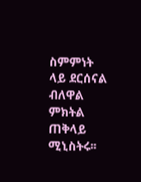ስምምነት ላይ ደርሰናል ብለዋል ምክትል ጠቅላይ ሚኒስትሩ፡፡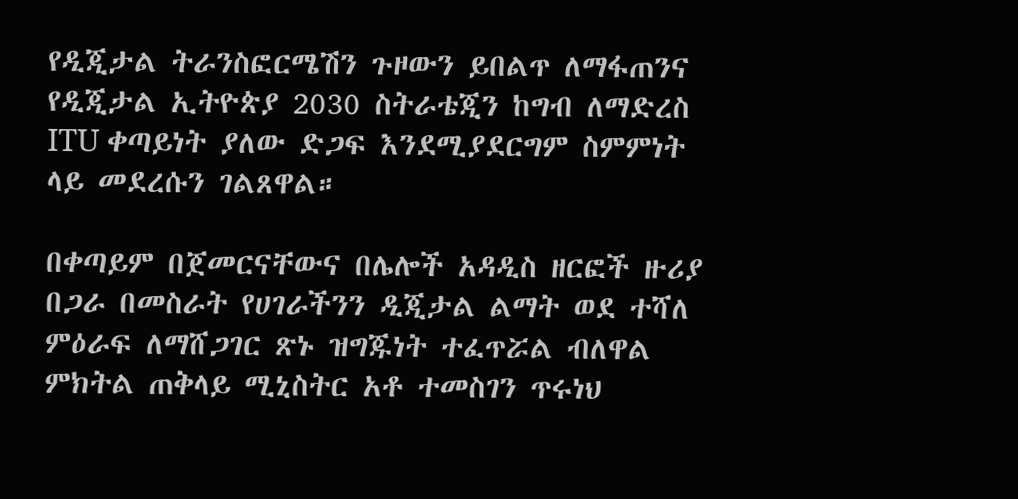የዲጂታል ትራንስፎርሜሽን ጉዞውን ይበልጥ ለማፋጠንና የዲጂታል ኢትዮጵያ 2030 ስትራቴጂን ከግብ ለማድረስ ITU ቀጣይነት ያለው ድጋፍ እንደሚያደርግም ስምምነት ላይ መደረሱን ገልጸዋል።

በቀጣይም በጀመርናቸውና በሌሎች አዳዲስ ዘርፎች ዙሪያ በጋራ በመስራት የሀገራችንን ዲጂታል ልማት ወደ ተሻለ ምዕራፍ ለማሸጋገር ጽኑ ዝግጁነት ተፈጥሯል ብለዋል ምክትል ጠቅላይ ሚኒስትር አቶ ተመስገን ጥሩነህ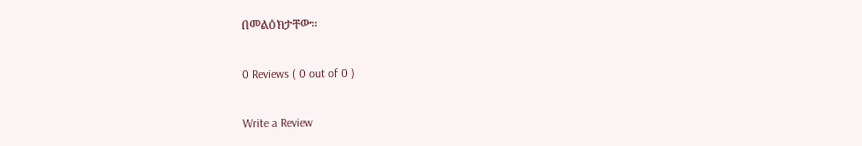በመልዕክታቸው።

0 Reviews ( 0 out of 0 )

Write a Review